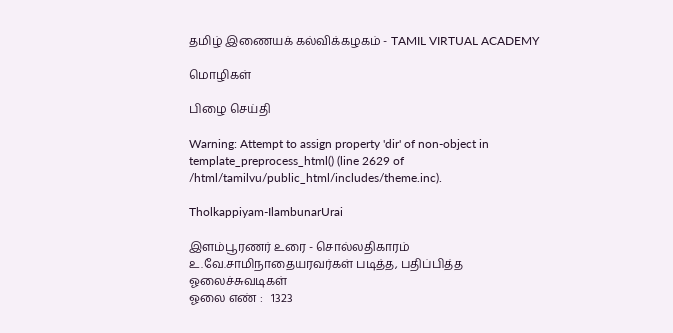தமிழ் இணையக் கல்விக்கழகம் - TAMIL VIRTUAL ACADEMY

மொழிகள்

பிழை செய்தி

Warning: Attempt to assign property 'dir' of non-object in template_preprocess_html() (line 2629 of /html/tamilvu/public_html/includes/theme.inc).

Tholkappiyam-IlambunarUrai

இளம்பூரணர் உரை - சொல்லதிகாரம்
உ.வே.சாமிநாதையரவர்கள் படித்த, பதிப்பித்த ஓலைச்சுவடிகள்
ஓலை எண் :   1323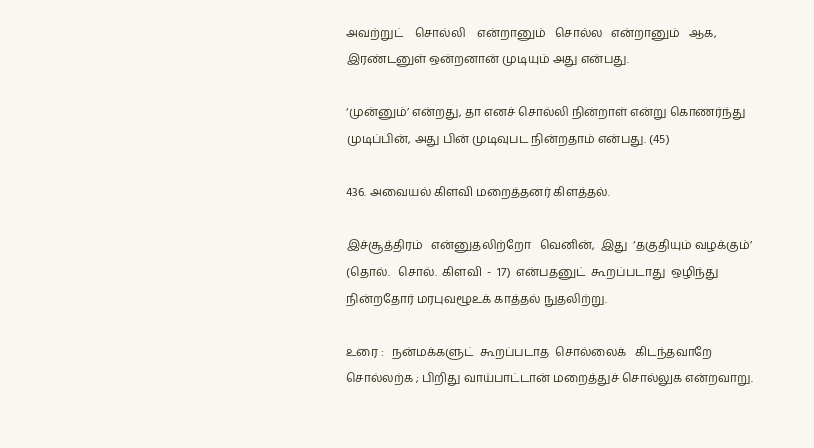அவற்றுட்    சொல்லி    என்றானும்   சொல்ல   என்றானும்   ஆக,
இரண்டனுள் ஒன்றனான் முடியும் அது என்பது.

‘முன்னும்’ என்றது, தா எனச் சொல்லி நின்றாள் என்று கொணர்ந்து
முடிப்பின், அது பின் முடிவுபட நின்றதாம் என்பது. (45)

436. அவையல் கிளவி மறைத்தனர் கிளத்தல்.

இச்சூத்திரம்   என்னுதலிற்றோ   வெனின்,  இது  ‘தகுதியும் வழக்கும்’
(தொல்.   சொல்.  கிளவி  -  17)  என்பதனுட்  கூறப்படாது  ஒழிந்து
நின்றதோர் மரபுவழூஉக் காத்தல் நுதலிற்று.

உரை :   நன்மக்களுட்  கூறப்படாத  சொல்லைக்   கிடந்தவாறே
சொல்லற்க ; பிறிது வாய்பாட்டான் மறைத்துச் சொல்லுக என்றவாறு.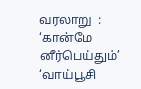வரலாறு  :  ‘கான்மே  னீர்பெய்தும்’  ‘வாய்பூசி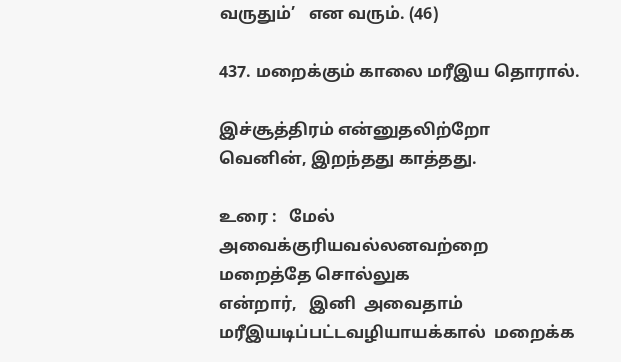வருதும்’   என வரும். (46)

437. மறைக்கும் காலை மரீஇய தொரால்.

இச்சூத்திரம் என்னுதலிற்றோ வெனின், இறந்தது காத்தது.

உரை :   மேல்  அவைக்குரியவல்லனவற்றை  மறைத்தே சொல்லுக
என்றார்,   இனி  அவைதாம்  மரீஇயடிப்பட்டவழியாயக்கால்  மறைக்க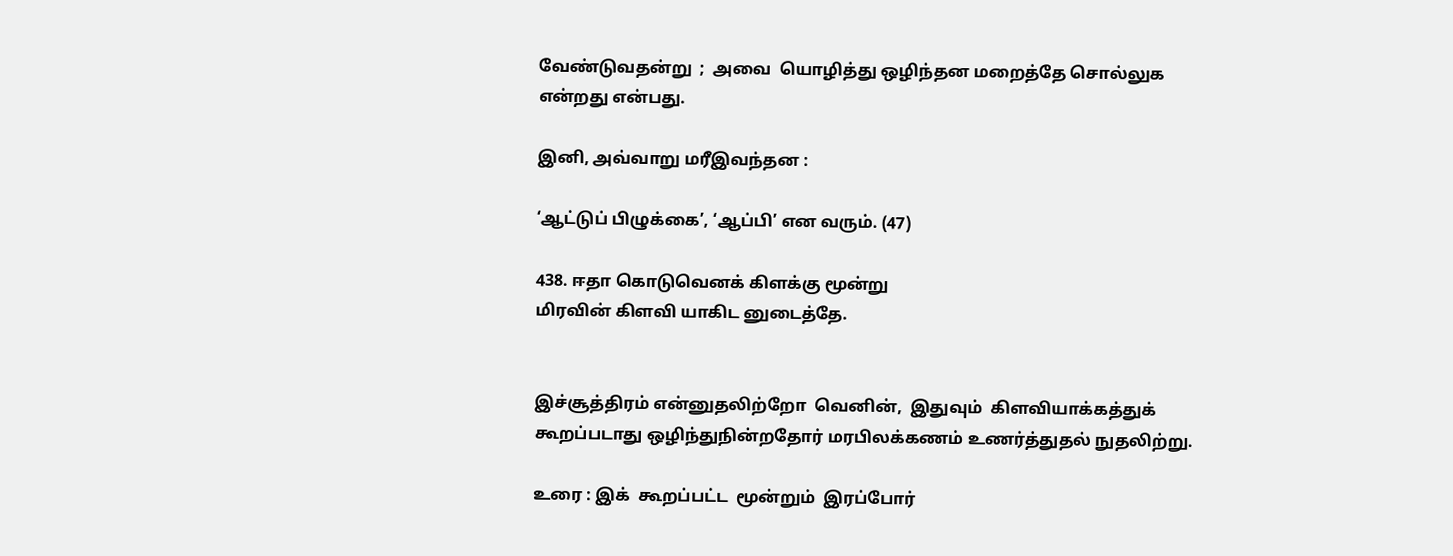வேண்டுவதன்று  ;  அவை  யொழித்து ஒழிந்தன மறைத்தே சொல்லுக
என்றது என்பது.

இனி, அவ்வாறு மரீஇவந்தன :

‘ஆட்டுப் பிழுக்கை’, ‘ஆப்பி’ என வரும். (47)

438. ஈதா கொடுவெனக் கிளக்கு மூன்று
மிரவின் கிளவி யாகிட னுடைத்தே.


இச்சூத்திரம் என்னுதலிற்றோ  வெனின்,  இதுவும்  கிளவியாக்கத்துக்
கூறப்படாது ஒழிந்துநின்றதோர் மரபிலக்கணம் உணர்த்துதல் நுதலிற்று.

உரை : இக்  கூறப்பட்ட  மூன்றும்  இரப்போர்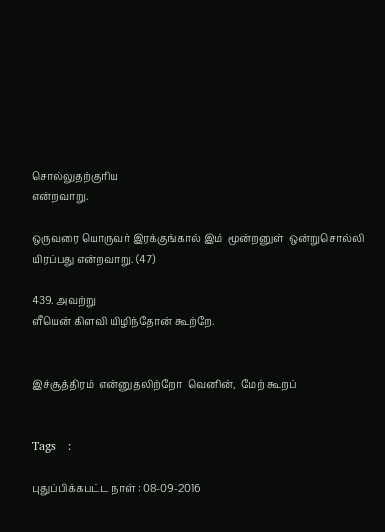சொல்லுதற்குரிய
என்றவாறு.

ஒருவரை யொருவர் இரக்குங்கால் இம்  மூன்றனுள்  ஒன்றுசொல்லி
யிரப்பது என்றவாறு. (47)

439. அவற்று
ளீயென் கிளவி யிழிந்தோன் கூற்றே.


இச்சூத்திரம்  என்னுதலிற்றோ  வெனின்,  மேற் கூறப்


Tags   :

புதுப்பிக்கபட்ட நாள் : 08-09-2016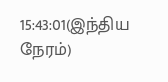15:43:01(இந்திய நேரம்)